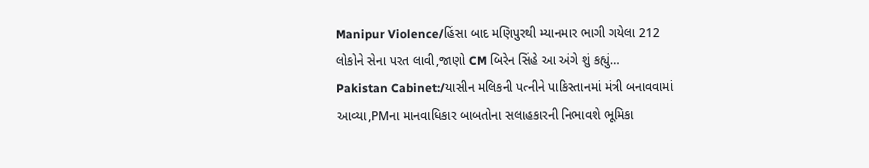Manipur Violence/હિંસા બાદ મણિપુરથી મ્યાનમાર ભાગી ગયેલા 212 લોકોને સેના પરત લાવી,જાણો CM બિરેન સિંહે આ અંગે શું કહ્યું…
Pakistan Cabinet:/યાસીન મલિકની પત્નીને પાકિસ્તાનમાં મંત્રી બનાવવામાં આવ્યા,PMના માનવાધિકાર બાબતોના સલાહકારની નિભાવશે ભૂમિકા